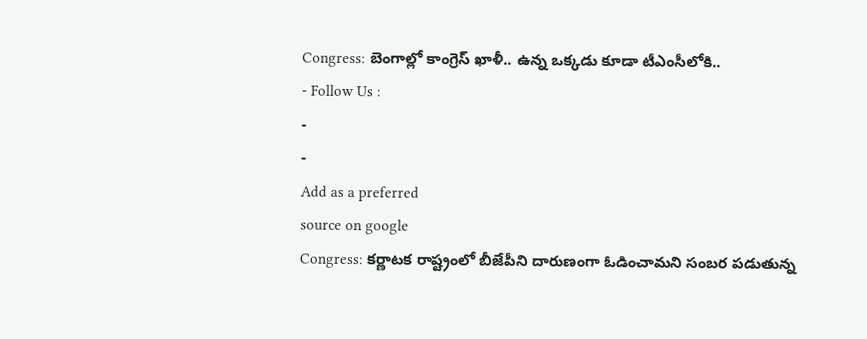Congress: బెంగాల్లో కాంగ్రెస్ ఖాళీ.. ఉన్న ఒక్కడు కూడా టీఎంసీలోకి..
- Follow Us :
-
-
Add as a preferred
source on google
Congress: కర్ణాటక రాష్ట్రంలో బీజేపీని దారుణంగా ఓడించామని సంబర పడుతున్న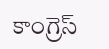కాంగ్రెస్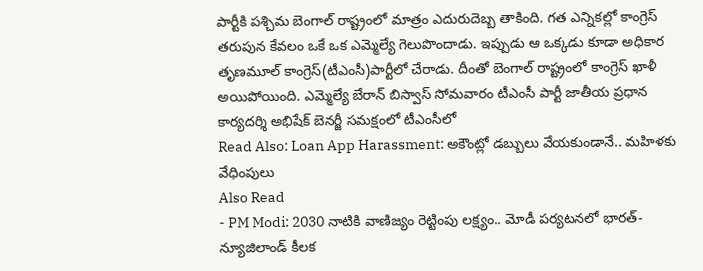పార్టీకి పశ్చిమ బెంగాల్ రాష్ట్రంలో మాత్రం ఎదురుదెబ్బ తాకింది. గత ఎన్నికల్లో కాంగ్రెస్ తరుపున కేవలం ఒకే ఒక ఎమ్మెల్యే గెలుపొందాడు. ఇప్పుడు ఆ ఒక్కడు కూడా అధికార తృణమూల్ కాంగ్రెస్(టీఎంసీ)పార్టీలో చేరాడు. దీంతో బెంగాల్ రాష్ట్రంలో కాంగ్రెస్ ఖాళీ అయిపోయింది. ఎమ్మెల్యే బేరాన్ బిస్వాస్ సోమవారం టీఎంసీ పార్టీ జాతీయ ప్రధాన కార్యదర్శి అభిషేక్ బెనర్జీ సమక్షంలో టీఎంసీలో
Read Also: Loan App Harassment: అకౌంట్లో డబ్బులు వేయకుండానే.. మహిళకు వేధింపులు
Also Read
- PM Modi: 2030 నాటికి వాణిజ్యం రెట్టింపు లక్ష్యం.. మోడీ పర్యటనలో భారత్-న్యూజిలాండ్ కీలక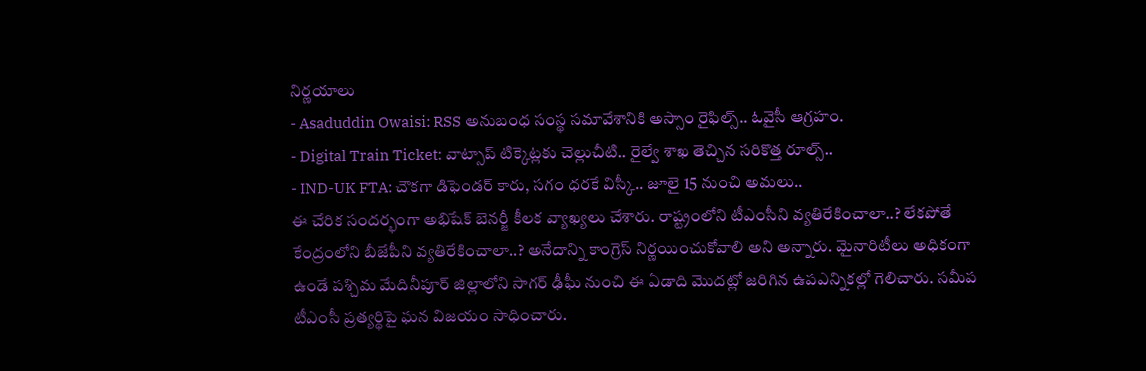నిర్ణయాలు
- Asaduddin Owaisi: RSS అనుబంధ సంస్థ సమావేశానికి అస్సాం రైఫిల్స్.. ఓవైసీ ఆగ్రహం.
- Digital Train Ticket: వాట్సాప్ టిక్కెట్లకు చెల్లుచీటి.. రైల్వే శాఖ తెచ్చిన సరికొత్త రూల్స్..
- IND-UK FTA: చౌకగా డిఫెండర్ కారు, సగం ధరకే విస్కీ.. జూలై 15 నుంచి అమలు..
ఈ చేరిక సందర్భంగా అభిషేక్ బెనర్జీ కీలక వ్యాఖ్యలు చేశారు. రాష్ట్రంలోని టీఎంసీని వ్యతిరేకించాలా..? లేకపోతే కేంద్రంలోని బీజేపీని వ్యతిరేకించాలా..? అనేదాన్ని కాంగ్రెస్ నిర్ణయించుకోవాలి అని అన్నారు. మైనారిటీలు అధికంగా ఉండే పశ్చిమ మేదినీపూర్ జిల్లాలోని సాగర్ ఢీఘీ నుంచి ఈ ఏడాది మొదట్లో జరిగిన ఉపఎన్నికల్లో గెలిచారు. సమీప టీఎంసీ ప్రత్యర్థిపై ఘన విజయం సాధించారు.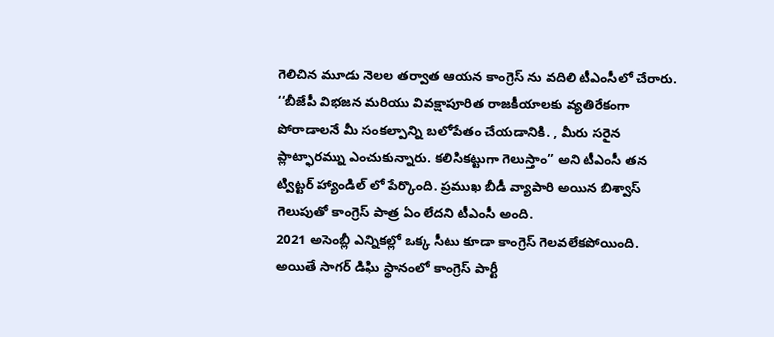గెలిచిన మూడు నెలల తర్వాత ఆయన కాంగ్రెస్ ను వదిలి టీఎంసీలో చేరారు. ‘‘బీజేపీ విభజన మరియు వివక్షాపూరిత రాజకీయాలకు వ్యతిరేకంగా పోరాడాలనే మీ సంకల్పాన్ని బలోపేతం చేయడానికి. , మీరు సరైన ప్లాట్ఫారమ్ను ఎంచుకున్నారు. కలిసికట్టుగా గెలుస్తాం’’ అని టీఎంసీ తన ట్విట్టర్ హ్యాండిల్ లో పేర్కొంది. ప్రముఖ బీడీ వ్యాపారి అయిన బిశ్వాస్ గెలుపుతో కాంగ్రెస్ పాత్ర ఏం లేదని టీఎంసీ అంది.
2021 అసెంబ్లీ ఎన్నికల్లో ఒక్క సీటు కూడా కాంగ్రెస్ గెలవలేకపోయింది. అయితే సాగర్ డిఘి స్థానంలో కాంగ్రెస్ పార్టీ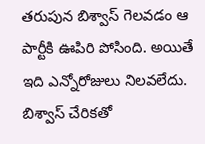తరుపున బిశ్వాస్ గెలవడం ఆ పార్టీకి ఊపిరి పోసింది. అయితే ఇది ఎన్నోరోజులు నిలవలేదు. బిశ్వాస్ చేరికతో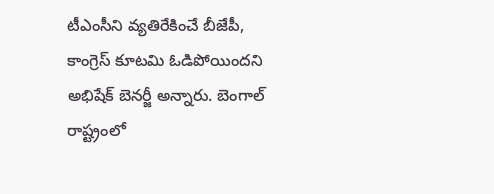టీఎంసీని వ్యతిరేకించే బీజేపీ, కాంగ్రెస్ కూటమి ఓడిపోయిందని అభిషేక్ బెనర్జీ అన్నారు. బెంగాల్ రాష్ట్రంలో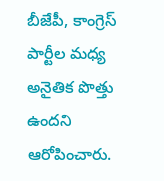బీజేపీ, కాంగ్రెస్ పార్టీల మధ్య అనైతిక పొత్తు ఉందని ఆరోపించారు.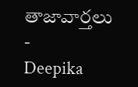తాజావార్తలు
-
Deepika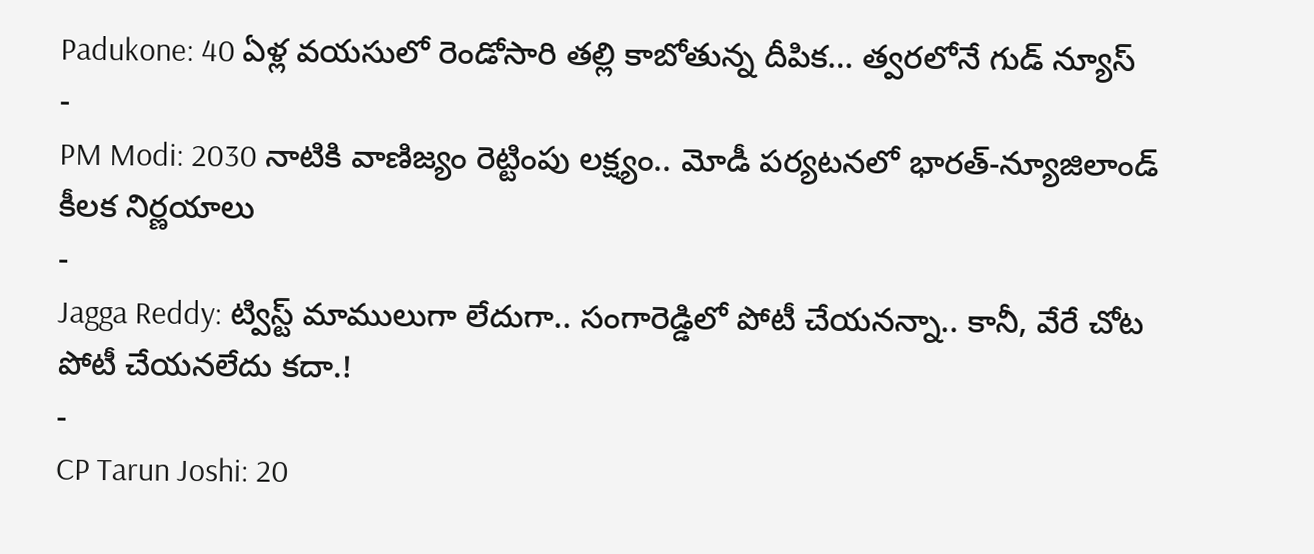Padukone: 40 ఏళ్ల వయసులో రెండోసారి తల్లి కాబోతున్న దీపిక… త్వరలోనే గుడ్ న్యూస్
-
PM Modi: 2030 నాటికి వాణిజ్యం రెట్టింపు లక్ష్యం.. మోడీ పర్యటనలో భారత్-న్యూజిలాండ్ కీలక నిర్ణయాలు
-
Jagga Reddy: ట్విస్ట్ మాములుగా లేదుగా.. సంగారెడ్డిలో పోటీ చేయనన్నా.. కానీ, వేరే చోట పోటీ చేయనలేదు కదా.!
-
CP Tarun Joshi: 20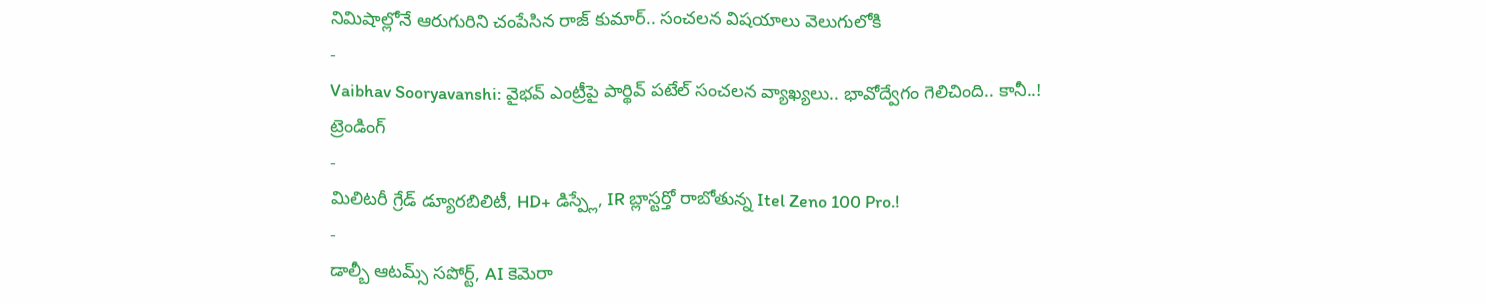నిమిషాల్లోనే ఆరుగురిని చంపేసిన రాజ్ కుమార్.. సంచలన విషయాలు వెలుగులోకి
-
Vaibhav Sooryavanshi: వైభవ్ ఎంట్రీపై పార్థివ్ పటేల్ సంచలన వ్యాఖ్యలు.. భావోద్వేగం గెలిచింది.. కానీ..!
ట్రెండింగ్
-
మిలిటరీ గ్రేడ్ డ్యూరబిలిటీ, HD+ డిస్ప్లే, IR బ్లాస్టర్తో రాబోతున్న Itel Zeno 100 Pro.!
-
డాల్బీ ఆటమ్స్ సపోర్ట్, AI కెమెరా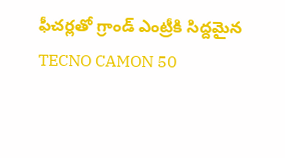ఫీచర్లతో గ్రాండ్ ఎంట్రీకి సిద్దమైన TECNO CAMON 50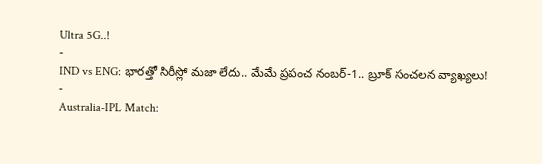Ultra 5G..!
-
IND vs ENG: భారత్తో సిరీస్లో మజా లేదు.. మేమే ప్రపంచ నంబర్-1.. బ్రూక్ సంచలన వ్యాఖ్యలు!
-
Australia-IPL Match: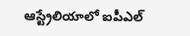ఆస్ట్రేలియాలో ఐపీఎల్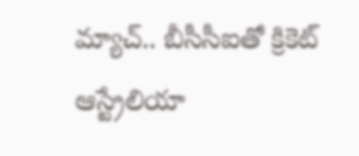మ్యాచ్.. బీసీసీఐతో క్రికెట్ ఆస్ట్రేలియా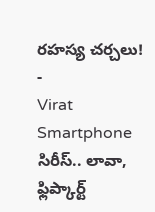రహస్య చర్చలు!
-
Virat Smartphone సిరీస్.. లావా, ఫ్లిప్కార్ట్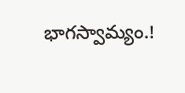భాగస్వామ్యం.!